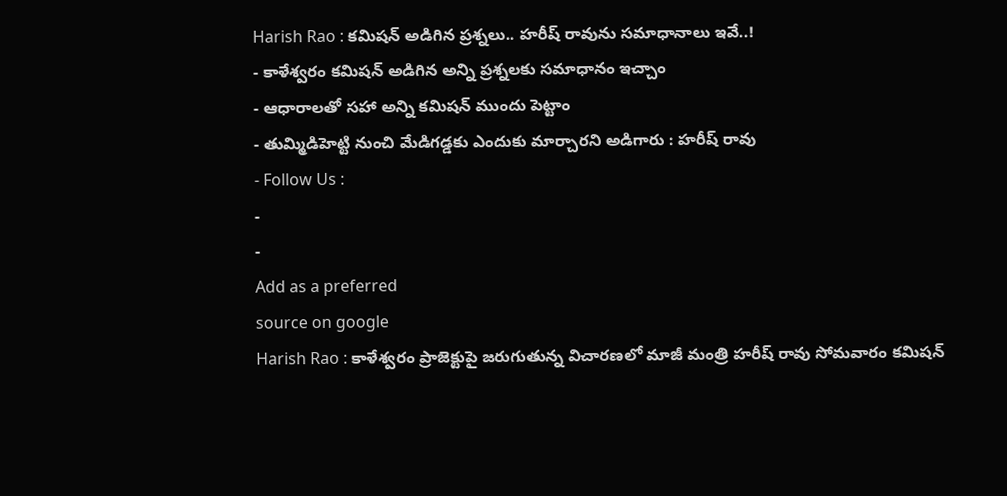Harish Rao : కమిషన్ అడిగిన ప్రశ్నలు.. హరీష్ రావును సమాధానాలు ఇవే..!
- కాళేశ్వరం కమిషన్ అడిగిన అన్ని ప్రశ్నలకు సమాధానం ఇచ్చాం
- ఆధారాలతో సహా అన్ని కమిషన్ ముందు పెట్టాం
- తుమ్మిడిహెట్టి నుంచి మేడిగడ్డకు ఎందుకు మార్చారని అడిగారు : హరీష్ రావు
- Follow Us :
-
-
Add as a preferred
source on google
Harish Rao : కాళేశ్వరం ప్రాజెక్టుపై జరుగుతున్న విచారణలో మాజీ మంత్రి హరీష్ రావు సోమవారం కమిషన్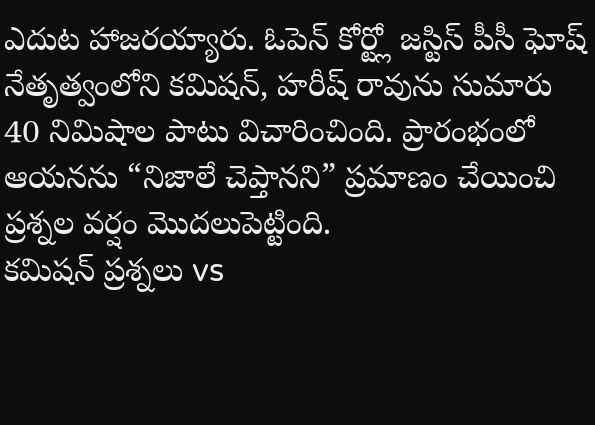ఎదుట హాజరయ్యారు. ఓపెన్ కోర్ట్లో జస్టిస్ పీసీ ఘోష్ నేతృత్వంలోని కమిషన్, హరీష్ రావును సుమారు 40 నిమిషాల పాటు విచారించింది. ప్రారంభంలో ఆయనను “నిజాలే చెప్తానని” ప్రమాణం చేయించి ప్రశ్నల వర్షం మొదలుపెట్టింది.
కమిషన్ ప్రశ్నలు vs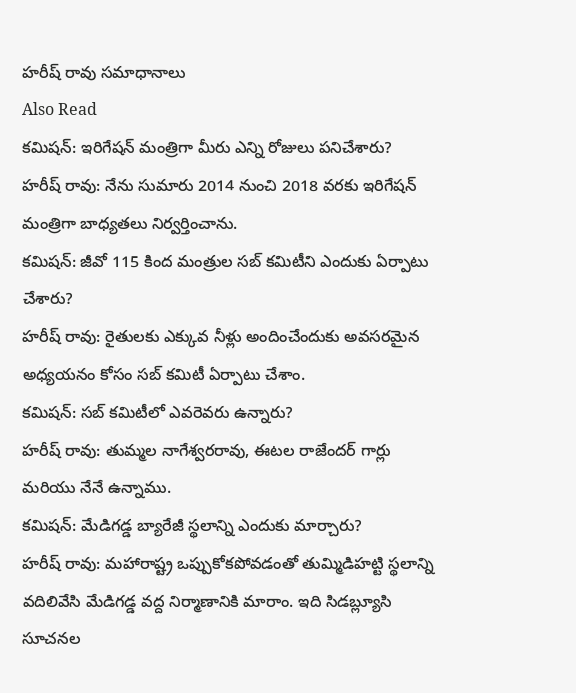హరీష్ రావు సమాధానాలు
Also Read
కమిషన్: ఇరిగేషన్ మంత్రిగా మీరు ఎన్ని రోజులు పనిచేశారు?
హరీష్ రావు: నేను సుమారు 2014 నుంచి 2018 వరకు ఇరిగేషన్ మంత్రిగా బాధ్యతలు నిర్వర్తించాను.
కమిషన్: జీవో 115 కింద మంత్రుల సబ్ కమిటీని ఎందుకు ఏర్పాటు చేశారు?
హరీష్ రావు: రైతులకు ఎక్కువ నీళ్లు అందించేందుకు అవసరమైన అధ్యయనం కోసం సబ్ కమిటీ ఏర్పాటు చేశాం.
కమిషన్: సబ్ కమిటీలో ఎవరెవరు ఉన్నారు?
హరీష్ రావు: తుమ్మల నాగేశ్వరరావు, ఈటల రాజేందర్ గార్లు మరియు నేనే ఉన్నాము.
కమిషన్: మేడిగడ్డ బ్యారేజీ స్థలాన్ని ఎందుకు మార్చారు?
హరీష్ రావు: మహారాష్ట్ర ఒప్పుకోకపోవడంతో తుమ్మిడిహట్టి స్థలాన్ని వదిలివేసి మేడిగడ్డ వద్ద నిర్మాణానికి మారాం. ఇది సిడబ్ల్యూసి సూచనల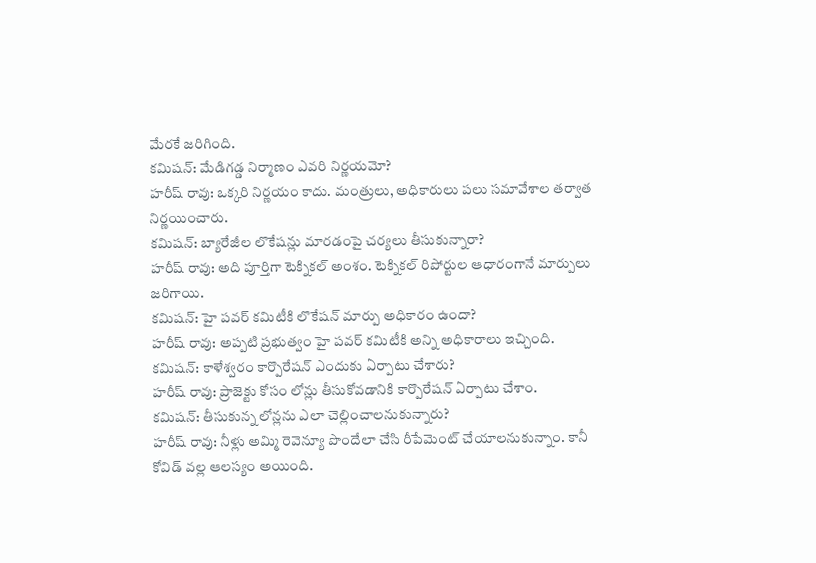మేరకే జరిగింది.
కమిషన్: మేడిగడ్డ నిర్మాణం ఎవరి నిర్ణయమో?
హరీష్ రావు: ఒక్కరి నిర్ణయం కాదు. మంత్రులు, అధికారులు పలు సమావేశాల తర్వాత నిర్ణయించారు.
కమిషన్: బ్యారేజీల లొకేషన్లు మారడంపై చర్యలు తీసుకున్నారా?
హరీష్ రావు: అది పూర్తిగా టెక్నికల్ అంశం. టెక్నికల్ రిపోర్టుల ఆధారంగానే మార్పులు జరిగాయి.
కమిషన్: హై పవర్ కమిటీకి లొకేషన్ మార్పు అధికారం ఉందా?
హరీష్ రావు: అప్పటి ప్రభుత్వం హై పవర్ కమిటీకి అన్ని అధికారాలు ఇచ్చింది.
కమిషన్: కాళేశ్వరం కార్పొరేషన్ ఎందుకు ఏర్పాటు చేశారు?
హరీష్ రావు: ప్రాజెక్టు కోసం లోన్లు తీసుకోవడానికి కార్పొరేషన్ ఏర్పాటు చేశాం.
కమిషన్: తీసుకున్న లోన్లను ఎలా చెల్లించాలనుకున్నారు?
హరీష్ రావు: నీళ్లు అమ్మి రెవెన్యూ పొందేలా చేసి రీపేమెంట్ చేయాలనుకున్నాం. కానీ కోవిడ్ వల్ల ఆలస్యం అయింది.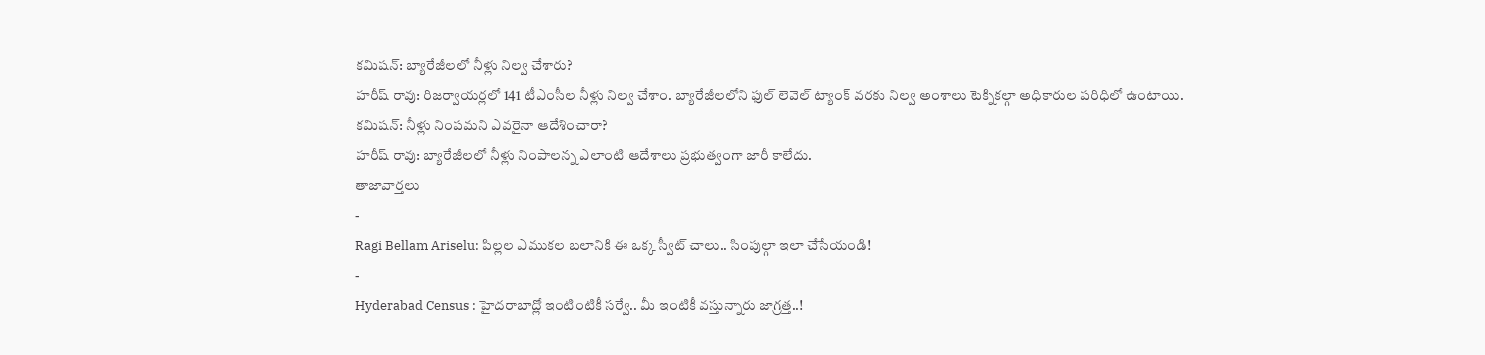కమిషన్: బ్యారేజీలలో నీళ్లు నిల్వ చేశారు?
హరీష్ రావు: రిజర్వాయర్లలో 141 టీఎంసీల నీళ్లు నిల్వ చేశాం. బ్యారేజీలలోని ఫుల్ లెవెల్ ట్యాంక్ వరకు నిల్వ అంశాలు టెక్నికల్గా అధికారుల పరిధిలో ఉంటాయి.
కమిషన్: నీళ్లు నింపమని ఎవరైనా ఆదేశించారా?
హరీష్ రావు: బ్యారేజీలలో నీళ్లు నింపాలన్న ఎలాంటి ఆదేశాలు ప్రభుత్వంగా జారీ కాలేదు.
తాజావార్తలు
-
Ragi Bellam Ariselu: పిల్లల ఎముకల బలానికి ఈ ఒక్క స్వీట్ చాలు.. సింపుల్గా ఇలా చేసేయండి!
-
Hyderabad Census : హైదరాబాద్లో ఇంటింటికీ సర్వే.. మీ ఇంటికీ వస్తున్నారు జాగ్రత్త..!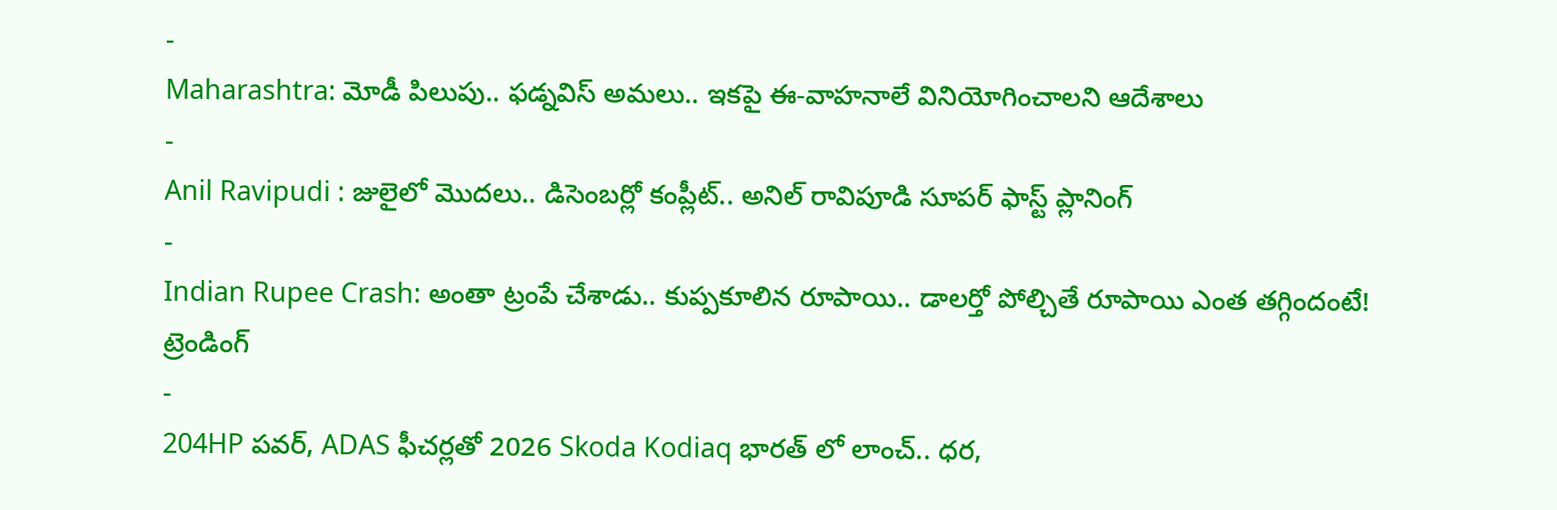-
Maharashtra: మోడీ పిలుపు.. ఫడ్నవిస్ అమలు.. ఇకపై ఈ-వాహనాలే వినియోగించాలని ఆదేశాలు
-
Anil Ravipudi : జులైలో మొదలు.. డిసెంబర్లో కంప్లీట్.. అనిల్ రావిపూడి సూపర్ ఫాస్ట్ ప్లానింగ్
-
Indian Rupee Crash: అంతా ట్రంపే చేశాడు.. కుప్పకూలిన రూపాయి.. డాలర్తో పోల్చితే రూపాయి ఎంత తగ్గిందంటే!
ట్రెండింగ్
-
204HP పవర్, ADAS ఫీచర్లతో 2026 Skoda Kodiaq భారత్ లో లాంచ్.. ధర,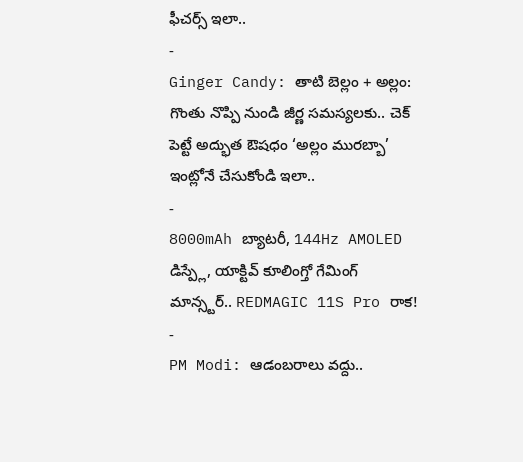ఫీచర్స్ ఇలా..
-
Ginger Candy: తాటి బెల్లం + అల్లం: గొంతు నొప్పి నుండి జీర్ణ సమస్యలకు.. చెక్ పెట్టే అద్భుత ఔషధం ‘అల్లం మురబ్బా’ ఇంట్లోనే చేసుకోండి ఇలా..
-
8000mAh బ్యాటరీ, 144Hz AMOLED డిస్ప్లే, యాక్టివ్ కూలింగ్తో గేమింగ్ మాన్స్టర్.. REDMAGIC 11S Pro రాక!
-
PM Modi: ఆడంబరాలు వద్దు..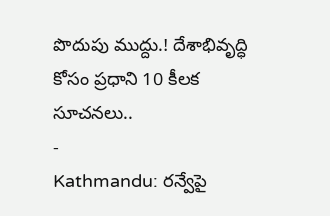పొదుపు ముద్దు.! దేశాభివృద్ధి కోసం ప్రధాని 10 కీలక సూచనలు..
-
Kathmandu: రన్వేపై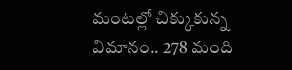మంటల్లో చిక్కుకున్న విమానం.. 278 మంది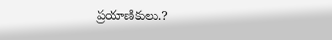ప్రయాణికులు.?